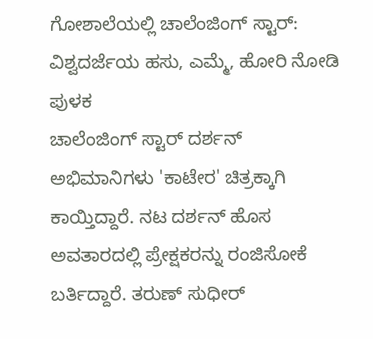ಗೋಶಾಲೆಯಲ್ಲಿ ಚಾಲೆಂಜಿಂಗ್ ಸ್ಟಾರ್: ವಿಶ್ವದರ್ಜೆಯ ಹಸು, ಎಮ್ಮೆ, ಹೋರಿ ನೋಡಿ ಪುಳಕ
ಚಾಲೆಂಜಿಂಗ್ ಸ್ಟಾರ್ ದರ್ಶನ್ ಅಭಿಮಾನಿಗಳು 'ಕಾಟೇರ' ಚಿತ್ರಕ್ಕಾಗಿ ಕಾಯ್ತಿದ್ದಾರೆ. ನಟ ದರ್ಶನ್ ಹೊಸ ಅವತಾರದಲ್ಲಿ ಪ್ರೇಕ್ಷಕರನ್ನು ರಂಜಿಸೋಕೆ ಬರ್ತಿದ್ದಾರೆ. ತರುಣ್ ಸುಧೀರ್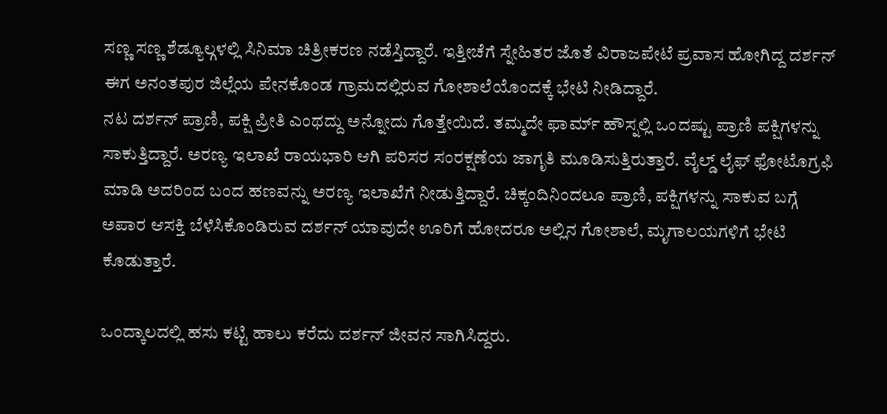ಸಣ್ಣ ಸಣ್ಣ ಶೆಡ್ಯೂಲ್ಗಳಲ್ಲಿ ಸಿನಿಮಾ ಚಿತ್ರೀಕರಣ ನಡೆಸ್ತಿದ್ದಾರೆ. ಇತ್ತೀಚೆಗೆ ಸ್ನೇಹಿತರ ಜೊತೆ ವಿರಾಜಪೇಟೆ ಪ್ರವಾಸ ಹೋಗಿದ್ದ ದರ್ಶನ್ ಈಗ ಅನಂತಪುರ ಜಿಲ್ಲೆಯ ಪೇನಕೊಂಡ ಗ್ರಾಮದಲ್ಲಿರುವ ಗೋಶಾಲೆಯೊಂದಕ್ಕೆ ಭೇಟಿ ನೀಡಿದ್ದಾರೆ.
ನಟ ದರ್ಶನ್ ಪ್ರಾಣಿ, ಪಕ್ಷಿ ಪ್ರೀತಿ ಎಂಥದ್ದು ಅನ್ನೋದು ಗೊತ್ತೇಯಿದೆ. ತಮ್ಮದೇ ಫಾರ್ಮ್ ಹೌಸ್ನಲ್ಲಿ ಒಂದಷ್ಟು ಪ್ರಾಣಿ ಪಕ್ಷಿಗಳನ್ನು ಸಾಕುತ್ತಿದ್ದಾರೆ. ಅರಣ್ಯ ಇಲಾಖೆ ರಾಯಭಾರಿ ಆಗಿ ಪರಿಸರ ಸಂರಕ್ಷಣೆಯ ಜಾಗೃತಿ ಮೂಡಿಸುತ್ತಿರುತ್ತಾರೆ. ವೈಲ್ಡ್ ಲೈಫ್ ಫೋಟೊಗ್ರಫಿ ಮಾಡಿ ಅದರಿಂದ ಬಂದ ಹಣವನ್ನು ಅರಣ್ಯ ಇಲಾಖೆಗೆ ನೀಡುತ್ತಿದ್ದಾರೆ. ಚಿಕ್ಕಂದಿನಿಂದಲೂ ಪ್ರಾಣಿ, ಪಕ್ಷಿಗಳನ್ನು ಸಾಕುವ ಬಗ್ಗೆ ಅಪಾರ ಆಸಕ್ತಿ ಬೆಳೆಸಿಕೊಂಡಿರುವ ದರ್ಶನ್ ಯಾವುದೇ ಊರಿಗೆ ಹೋದರೂ ಅಲ್ಲಿನ ಗೋಶಾಲೆ, ಮೃಗಾಲಯಗಳಿಗೆ ಭೇಟಿ ಕೊಡುತ್ತಾರೆ.

ಒಂದ್ಕಾಲದಲ್ಲಿ ಹಸು ಕಟ್ಟಿ ಹಾಲು ಕರೆದು ದರ್ಶನ್ ಜೀವನ ಸಾಗಿಸಿದ್ದರು.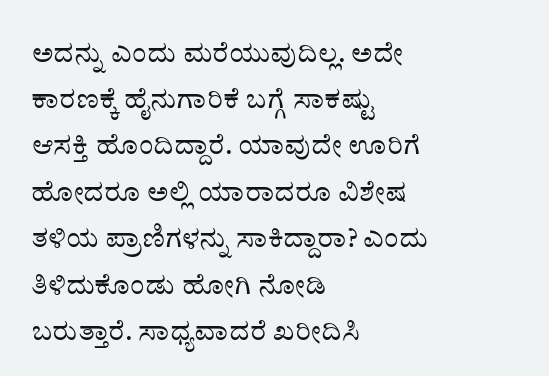ಅದನ್ನು ಎಂದು ಮರೆಯುವುದಿಲ್ಲ. ಅದೇ ಕಾರಣಕ್ಕೆ ಹೈನುಗಾರಿಕೆ ಬಗ್ಗೆ ಸಾಕಷ್ಟು ಆಸಕ್ತಿ ಹೊಂದಿದ್ದಾರೆ. ಯಾವುದೇ ಊರಿಗೆ ಹೋದರೂ ಅಲ್ಲಿ ಯಾರಾದರೂ ವಿಶೇಷ ತಳಿಯ ಪ್ರಾಣಿಗಳನ್ನು ಸಾಕಿದ್ದಾರಾ? ಎಂದು ತಿಳಿದುಕೊಂಡು ಹೋಗಿ ನೋಡಿ ಬರುತ್ತಾರೆ. ಸಾಧ್ಯವಾದರೆ ಖರೀದಿಸಿ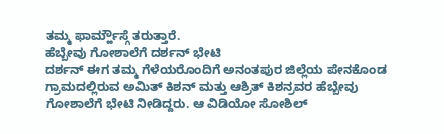ತಮ್ಮ ಫಾರ್ಮ್ಹೌಸ್ಗೆ ತರುತ್ತಾರೆ.
ಹೆಬ್ಬೇವು ಗೋಶಾಲೆಗೆ ದರ್ಶನ್ ಭೇಟಿ
ದರ್ಶನ್ ಈಗ ತಮ್ಮ ಗೆಳೆಯರೊಂದಿಗೆ ಅನಂತಪುರ ಜಿಲ್ಲೆಯ ಪೇನಕೊಂಡ ಗ್ರಾಮದಲ್ಲಿರುವ ಅಮಿತ್ ಕಿಶನ್ ಮತ್ತು ಆಶ್ರಿತ್ ಕಿಶನ್ರವರ ಹೆಬ್ಬೇವು ಗೋಶಾಲೆಗೆ ಭೇಟಿ ನೀಡಿದ್ದರು. ಆ ವಿಡಿಯೋ ಸೋಶಿಲ್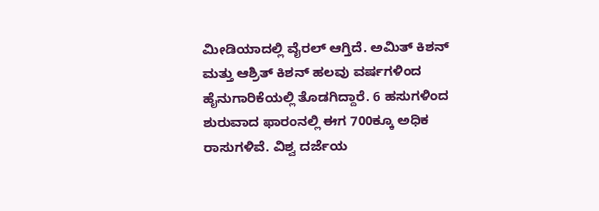ಮೀಡಿಯಾದಲ್ಲಿ ವೈರಲ್ ಆಗ್ತಿದೆ. ಅಮಿತ್ ಕಿಶನ್ ಮತ್ತು ಆಶ್ರಿತ್ ಕಿಶನ್ ಹಲವು ವರ್ಷಗಳಿಂದ ಹೈನುಗಾರಿಕೆಯಲ್ಲಿ ತೊಡಗಿದ್ದಾರೆ. 6 ಹಸುಗಳಿಂದ ಶುರುವಾದ ಫಾರಂನಲ್ಲಿ ಈಗ 700ಕ್ಕೂ ಅಧಿಕ ರಾಸುಗಳಿವೆ. ವಿಶ್ವ ದರ್ಜೆಯ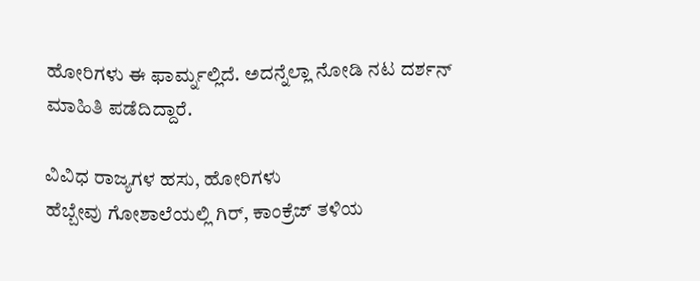ಹೋರಿಗಳು ಈ ಫಾರ್ಮ್ನಲ್ಲಿದೆ. ಅದನ್ನೆಲ್ಲಾ ನೋಡಿ ನಟ ದರ್ಶನ್ ಮಾಹಿತಿ ಪಡೆದಿದ್ದಾರೆ.

ವಿವಿಧ ರಾಜ್ಯಗಳ ಹಸು, ಹೋರಿಗಳು
ಹೆಬ್ಬೇವು ಗೋಶಾಲೆಯಲ್ಲಿ ಗಿರ್, ಕಾಂಕ್ರೆಜ್ ತಳಿಯ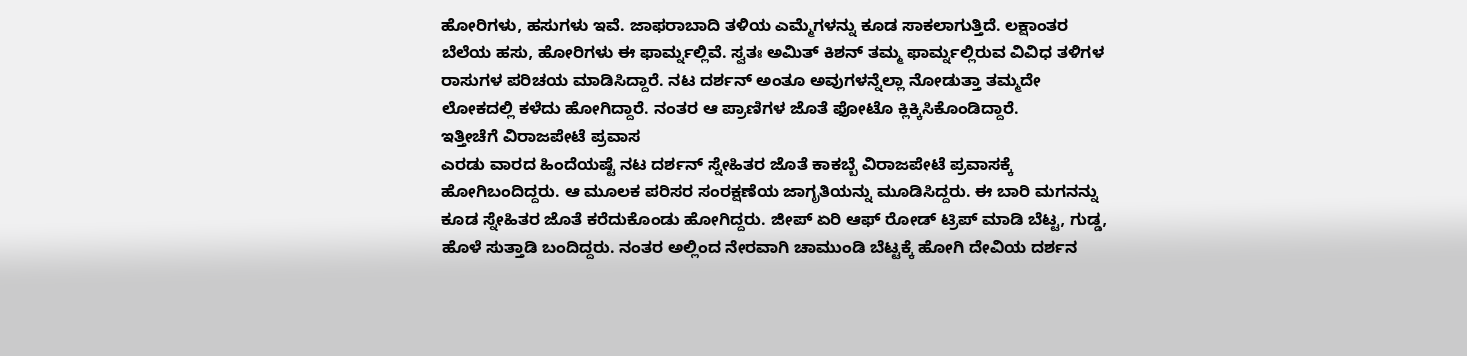ಹೋರಿಗಳು, ಹಸುಗಳು ಇವೆ. ಜಾಫರಾಬಾದಿ ತಳಿಯ ಎಮ್ಮೆಗಳನ್ನು ಕೂಡ ಸಾಕಲಾಗುತ್ತಿದೆ. ಲಕ್ಷಾಂತರ ಬೆಲೆಯ ಹಸು, ಹೋರಿಗಳು ಈ ಫಾರ್ಮ್ನಲ್ಲಿವೆ. ಸ್ವತಃ ಅಮಿತ್ ಕಿಶನ್ ತಮ್ಮ ಫಾರ್ಮ್ನಲ್ಲಿರುವ ವಿವಿಧ ತಳಿಗಳ ರಾಸುಗಳ ಪರಿಚಯ ಮಾಡಿಸಿದ್ದಾರೆ. ನಟ ದರ್ಶನ್ ಅಂತೂ ಅವುಗಳನ್ನೆಲ್ಲಾ ನೋಡುತ್ತಾ ತಮ್ಮದೇ ಲೋಕದಲ್ಲಿ ಕಳೆದು ಹೋಗಿದ್ದಾರೆ. ನಂತರ ಆ ಪ್ರಾಣಿಗಳ ಜೊತೆ ಫೋಟೊ ಕ್ಲಿಕ್ಕಿಸಿಕೊಂಡಿದ್ದಾರೆ.
ಇತ್ತೀಚೆಗೆ ವಿರಾಜಪೇಟೆ ಪ್ರವಾಸ
ಎರಡು ವಾರದ ಹಿಂದೆಯಷ್ಟೆ ನಟ ದರ್ಶನ್ ಸ್ನೇಹಿತರ ಜೊತೆ ಕಾಕಬ್ಬೆ ವಿರಾಜಪೇಟೆ ಪ್ರವಾಸಕ್ಕೆ ಹೋಗಿಬಂದಿದ್ದರು. ಆ ಮೂಲಕ ಪರಿಸರ ಸಂರಕ್ಷಣೆಯ ಜಾಗೃತಿಯನ್ನು ಮೂಡಿಸಿದ್ದರು. ಈ ಬಾರಿ ಮಗನನ್ನು ಕೂಡ ಸ್ನೇಹಿತರ ಜೊತೆ ಕರೆದುಕೊಂಡು ಹೋಗಿದ್ದರು. ಜೀಪ್ ಏರಿ ಆಫ್ ರೋಡ್ ಟ್ರಿಪ್ ಮಾಡಿ ಬೆಟ್ಟ, ಗುಡ್ಡ, ಹೊಳೆ ಸುತ್ತಾಡಿ ಬಂದಿದ್ದರು. ನಂತರ ಅಲ್ಲಿಂದ ನೇರವಾಗಿ ಚಾಮುಂಡಿ ಬೆಟ್ಟಕ್ಕೆ ಹೋಗಿ ದೇವಿಯ ದರ್ಶನ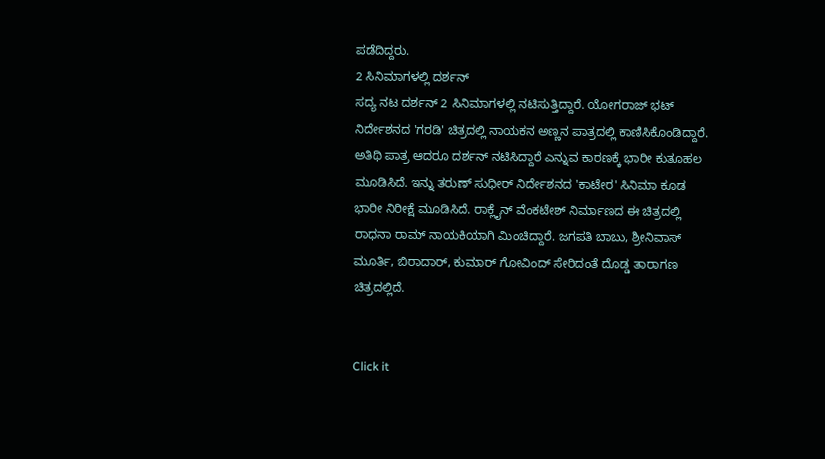ಪಡೆದಿದ್ದರು.
2 ಸಿನಿಮಾಗಳಲ್ಲಿ ದರ್ಶನ್
ಸದ್ಯ ನಟ ದರ್ಶನ್ 2 ಸಿನಿಮಾಗಳಲ್ಲಿ ನಟಿಸುತ್ತಿದ್ದಾರೆ. ಯೋಗರಾಜ್ ಭಟ್ ನಿರ್ದೇಶನದ 'ಗರಡಿ' ಚಿತ್ರದಲ್ಲಿ ನಾಯಕನ ಅಣ್ಣನ ಪಾತ್ರದಲ್ಲಿ ಕಾಣಿಸಿಕೊಂಡಿದ್ದಾರೆ. ಅತಿಥಿ ಪಾತ್ರ ಆದರೂ ದರ್ಶನ್ ನಟಿಸಿದ್ದಾರೆ ಎನ್ನುವ ಕಾರಣಕ್ಕೆ ಭಾರೀ ಕುತೂಹಲ ಮೂಡಿಸಿದೆ. ಇನ್ನು ತರುಣ್ ಸುಧೀರ್ ನಿರ್ದೇಶನದ 'ಕಾಟೇರ' ಸಿನಿಮಾ ಕೂಡ ಭಾರೀ ನಿರೀಕ್ಷೆ ಮೂಡಿಸಿದೆ. ರಾಕ್ಲೈನ್ ವೆಂಕಟೇಶ್ ನಿರ್ಮಾಣದ ಈ ಚಿತ್ರದಲ್ಲಿ ರಾಧನಾ ರಾಮ್ ನಾಯಕಿಯಾಗಿ ಮಿಂಚಿದ್ದಾರೆ. ಜಗಪತಿ ಬಾಬು, ಶ್ರೀನಿವಾಸ್ ಮೂರ್ತಿ, ಬಿರಾದಾರ್, ಕುಮಾರ್ ಗೋವಿಂದ್ ಸೇರಿದಂತೆ ದೊಡ್ಡ ತಾರಾಗಣ ಚಿತ್ರದಲ್ಲಿದೆ.


Click it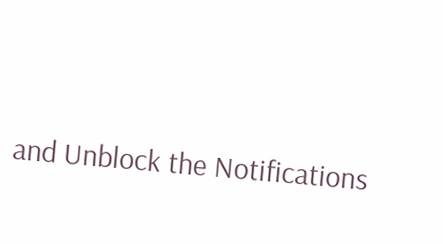and Unblock the Notifications